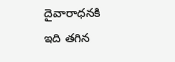దైవారాధనకి ఇది తగిన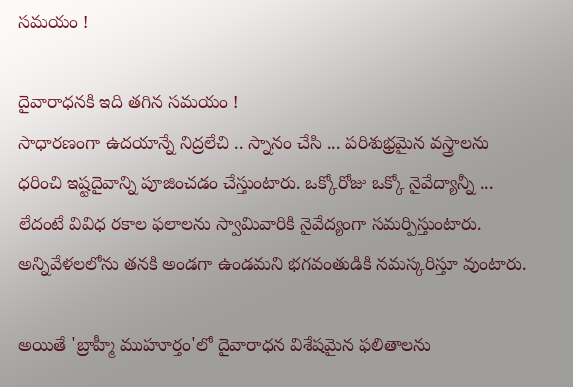సమయం !

దైవారాధనకి ఇది తగిన సమయం !
సాధారణంగా ఉదయాన్నే నిద్రలేచి .. స్నానం చేసి ... పరిశుభ్రమైన వస్త్రాలను ధరించి ఇష్టదైవాన్ని పూజించడం చేస్తుంటారు. ఒక్కోరోజు ఒక్కో నైవేద్యాన్నీ ... లేదంటే వివిధ రకాల ఫలాలను స్వామివారికి నైవేద్యంగా సమర్పిస్తుంటారు. అన్నివేళలలోను తనకి అండగా ఉండమని భగవంతుడికి నమస్కరిస్తూ వుంటారు.

అయితే 'బ్రాహ్మీ ముహూర్తం'లో దైవారాధన విశేషమైన ఫలితాలను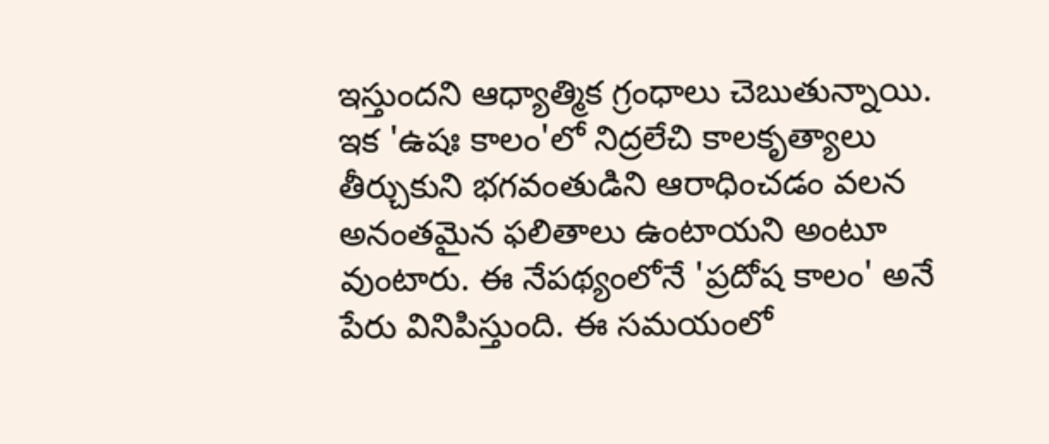ఇస్తుందని ఆధ్యాత్మిక గ్రంధాలు చెబుతున్నాయి. ఇక 'ఉషః కాలం'లో నిద్రలేచి కాలకృత్యాలు తీర్చుకుని భగవంతుడిని ఆరాధించడం వలన అనంతమైన ఫలితాలు ఉంటాయని అంటూ వుంటారు. ఈ నేపథ్యంలోనే 'ప్రదోష కాలం' అనే పేరు వినిపిస్తుంది. ఈ సమయంలో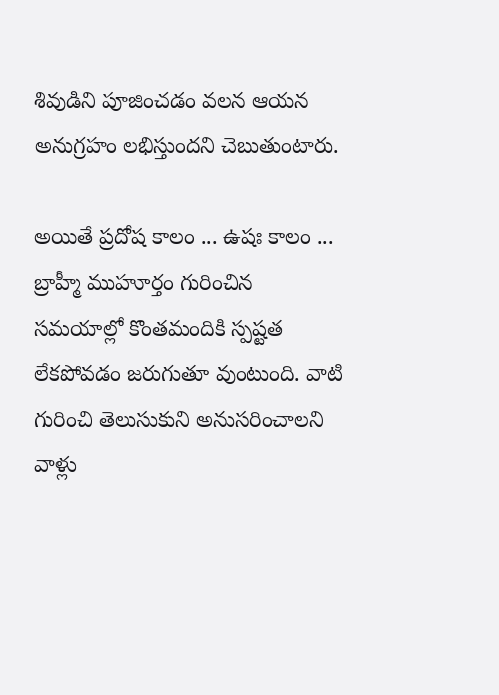శివుడిని పూజించడం వలన ఆయన అనుగ్రహం లభిస్తుందని చెబుతుంటారు.

అయితే ప్రదోష కాలం ... ఉషః కాలం ... బ్రాహ్మీ ముహూర్తం గురించిన సమయాల్లో కొంతమందికి స్పష్టత లేకపోవడం జరుగుతూ వుంటుంది. వాటి గురించి తెలుసుకుని అనుసరించాలని వాళ్లు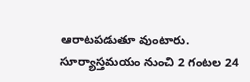ఆరాటపడుతూ వుంటారు. సూర్యాస్తమయం నుంచి 2 గంటల 24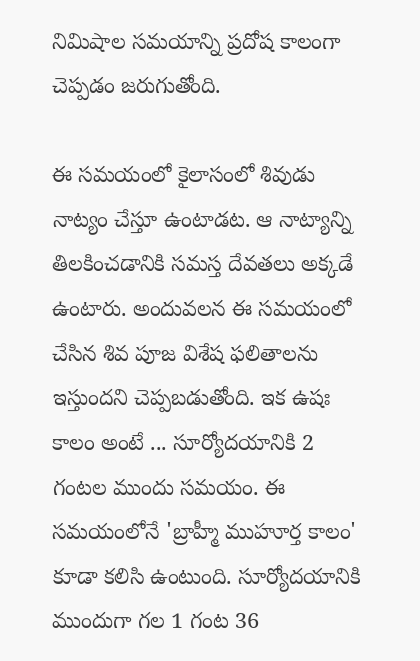నిమిషాల సమయాన్ని ప్రదోష కాలంగా చెప్పడం జరుగుతోంది.

ఈ సమయంలో కైలాసంలో శివుడు నాట్యం చేస్తూ ఉంటాడట. ఆ నాట్యాన్ని తిలకించడానికి సమస్త దేవతలు అక్కడే ఉంటారు. అందువలన ఈ సమయంలో చేసిన శివ పూజ విశేష ఫలితాలను ఇస్తుందని చెప్పబడుతోంది. ఇక ఉషః కాలం అంటే ... సూర్యోదయానికి 2 గంటల ముందు సమయం. ఈ సమయంలోనే 'బ్రాహ్మీ ముహూర్త కాలం' కూడా కలిసి ఉంటుంది. సూర్యోదయానికి ముందుగా గల 1 గంట 36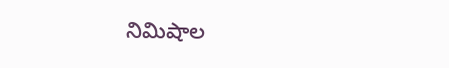నిమిషాల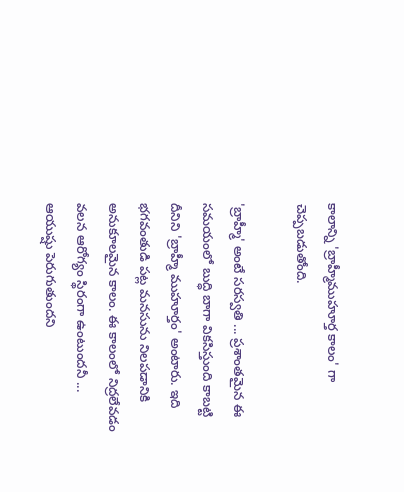కాలాన్ని 'బ్రాహ్మీముహూర్త కాలం' గా చెప్పబడుతోంది.

'బ్రాహ్మీ' అంటే సరస్వతి ... ప్రశాంతమైన ఈ సమయంలో బుద్ధి బాగా వికసిస్తుంది కాబట్టి దీనిని 'బ్రాహ్మీ ముహూర్తం' అంటారు. ఇది భగవంతుడి పట్ల మనసును నిలపడానికి అనుకూలమైన కాలం. ఈ కాలంలో నిద్రలేవడం వలన ఆరోగ్యం స్థిరంగా ఉంటుందనీ ... ఆయుష్షు పెరుగుతుందని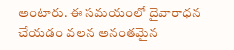అంటారు. ఈ సమయంలో దైవారాధన చేయడం వలన అనంతమైన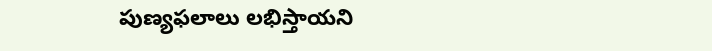పుణ్యఫలాలు లభిస్తాయని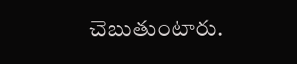చెబుతుంటారు.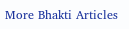More Bhakti Articles